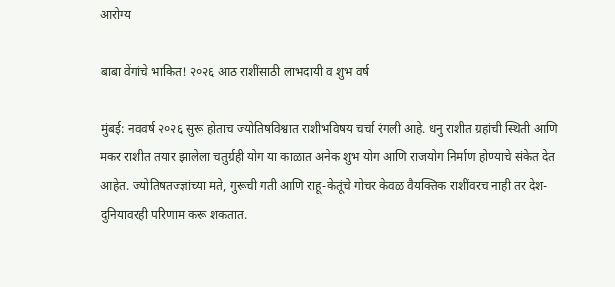आरोग्य

बाबा वेंगांचे भाकित! २०२६ आठ राशींसाठी लाभदायी व शुभ वर्ष

मुंबई: नववर्ष २०२६ सुरू होताच ज्योतिषविश्वात राशीभविषय चर्चा रंगली आहे. धनु राशीत ग्रहांची स्थिती आणि मकर राशीत तयार झालेला चतुर्ग्रही योग या काळात अनेक शुभ योग आणि राजयोग निर्माण होण्याचे संकेत देत आहेत. ज्योतिषतज्ज्ञांच्या मते, गुरूची गती आणि राहू-केतूंचे गोचर केवळ वैयक्तिक राशींवरच नाही तर देश-दुनियावरही परिणाम करू शकतात.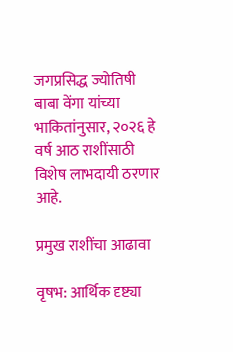जगप्रसिद्ध ज्योतिषी बाबा वेंगा यांच्या भाकितांनुसार, २०२६ हे वर्ष आठ राशींसाठी विशेष लाभदायी ठरणार आहे.

प्रमुख राशींचा आढावा

वृषभ: आर्थिक दृष्ट्या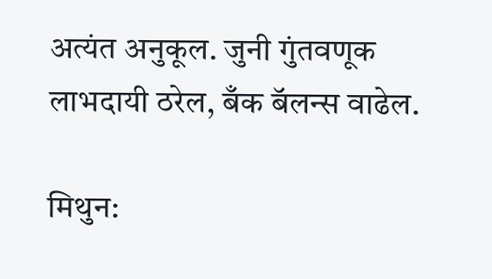अत्यंत अनुकूल. जुनी गुंतवणूक लाभदायी ठरेल, बँक बॅलन्स वाढेल.

मिथुन: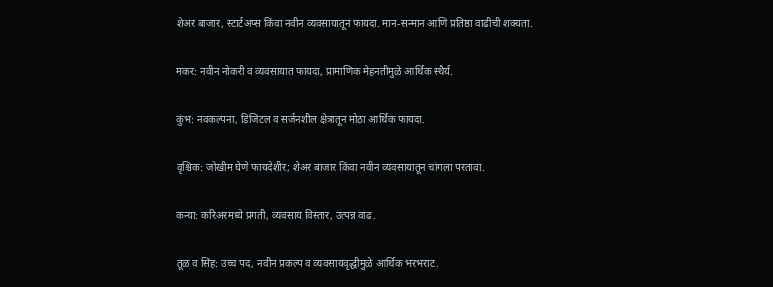शेअर बाजार, स्टार्टअप्स किंवा नवीन व्यवसायातून फायदा. मान-सन्मान आणि प्रतिष्ठा वाढीची शक्यता.

मकर: नवीन नोकरी व व्यवसायात फायदा, प्रामाणिक मेहनतीमुळे आर्थिक स्थैर्य.

कुंभ: नवकल्पना, डिजिटल व सर्जनशील क्षेत्रातून मोठा आर्थिक फायदा.

वृश्चिक: जोखीम घेणे फायदेशीर; शेअर बाजार किंवा नवीन व्यवसायातून चांगला परतावा.

कन्या: करिअरमध्ये प्रगती, व्यवसाय विस्तार, उत्पन्न वाढ.

तूळ व सिंह: उच्च पद, नवीन प्रकल्प व व्यवसायवृद्धीमुळे आर्थिक भरभराट.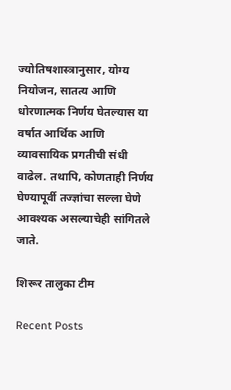ज्योतिषशास्त्रानुसार, योग्य नियोजन, सातत्य आणि धोरणात्मक निर्णय घेतल्यास या वर्षात आर्थिक आणि व्यावसायिक प्रगतीची संधी वाढेल. तथापि, कोणताही निर्णय घेण्यापूर्वी तज्ज्ञांचा सल्ला घेणे आवश्यक असल्याचेही सांगितले जाते.

शिरूर तालुका टीम

Recent Posts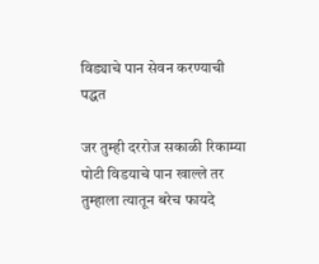विड्याचे पान सेवन करण्याची पद्धत

जर तुम्ही दररोज सकाळी रिकाम्या पोटी विडयाचे पान खाल्ले तर तुम्हाला त्यातून बरेच फायदे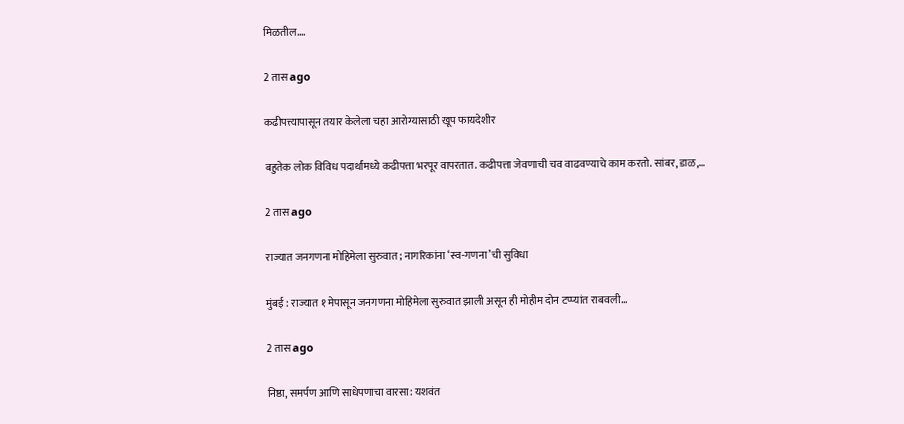मिळतील.…

2 तास ago

कढीपत्त्यापासून तयार केलेला चहा आरोग्यासाठी खूप फायदेशीर

बहुतेक लोक विविध पदार्थांमध्ये कढीपत्ता भरपूर वापरतात. कढीपत्ता जेवणाची चव वाढवण्याचे काम करतो. सांबर, डाळ,…

2 तास ago

राज्यात जनगणना मोहिमेला सुरुवात; नागरिकांना ‘स्व-गणना’ची सुविधा

मुंबई : राज्यात १ मेपासून जनगणना मोहिमेला सुरुवात झाली असून ही मोहीम दोन टप्प्यांत राबवली…

2 तास ago

निष्ठा, समर्पण आणि साधेपणाचा वारसा: यशवंत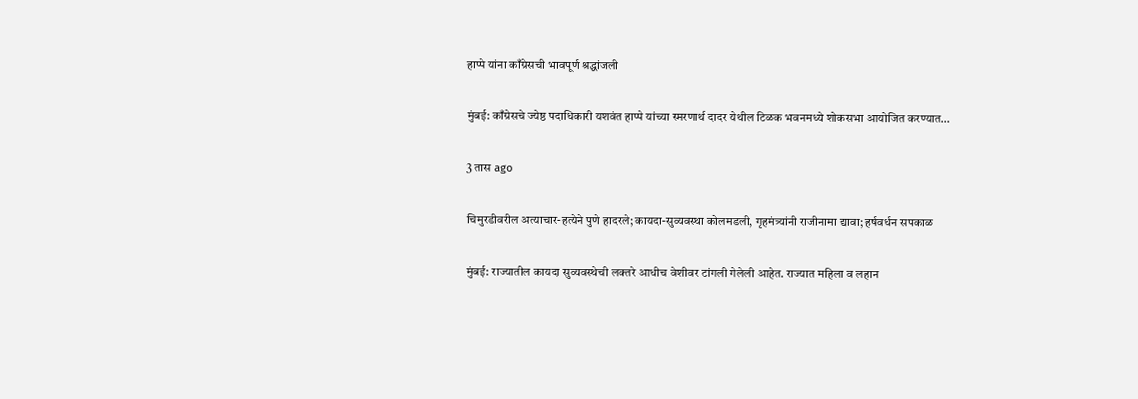हाप्पे यांना काँग्रेसची भावपूर्ण श्रद्धांजली

मुंबई: काँग्रेसचे ज्येष्ठ पदाधिकारी यशवंत हाप्पे यांच्या स्मरणार्थ दादर येथील टिळक भवनमध्ये शोकसभा आयोजित करण्यात…

3 तास ago

चिमुरडीवरील अत्याचार-हत्येने पुणे हादरले; कायदा-सुव्यवस्था कोलमडली, गृहमंत्र्यांनी राजीनामा द्यावा; हर्षवर्धन सपकाळ

मुंबई: राज्यातील कायदा सुव्यवस्थेची लक्तरे आधीच वेशीवर टांगली गेलेली आहेत. राज्यात महिला व लहान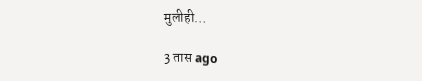मुलीही…

3 तास ago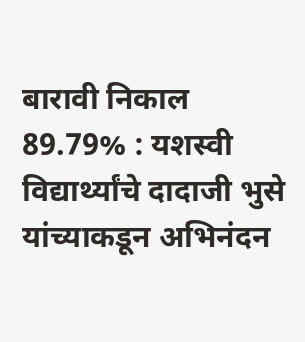बारावी निकाल 89.79% : यशस्वी विद्यार्थ्यांचे दादाजी भुसे यांच्याकडून अभिनंदन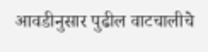आवडीनुसार पुढील वाटचालीचे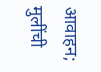आवाहन; मुलींची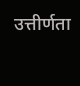उत्तीर्णता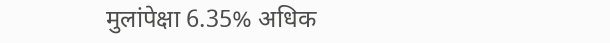मुलांपेक्षा 6.35% अधिक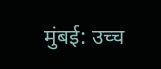मुंबई: उच्च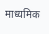माध्यमिक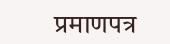प्रमाणपत्र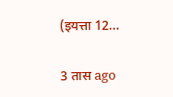(इयत्ता 12…

3 तास ago